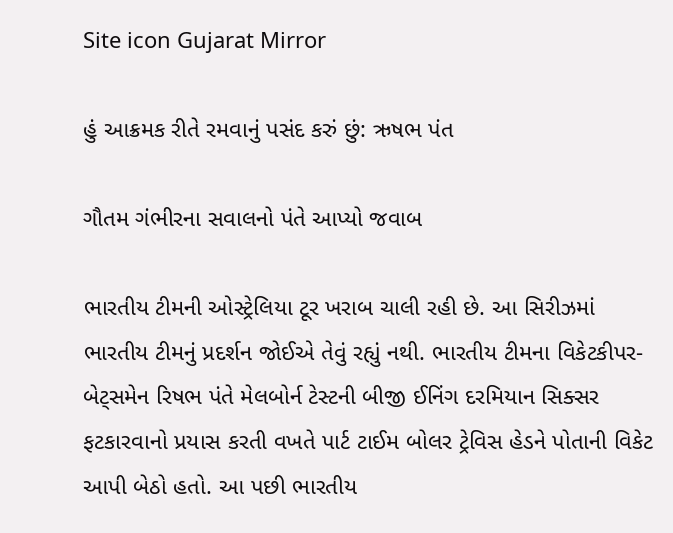Site icon Gujarat Mirror

હું આક્રમક રીતે રમવાનું પસંદ કરું છું: ઋષભ પંત

ગૌતમ ગંભીરના સવાલનો પંતે આપ્યો જવાબ

ભારતીય ટીમની ઓસ્ટ્રેલિયા ટૂર ખરાબ ચાલી રહી છે. આ સિરીઝમાં ભારતીય ટીમનું પ્રદર્શન જોઈએ તેવું રહ્યું નથી. ભારતીય ટીમના વિકેટકીપર-બેટ્સમેન રિષભ પંતે મેલબોર્ન ટેસ્ટની બીજી ઈનિંગ દરમિયાન સિક્સર ફટકારવાનો પ્રયાસ કરતી વખતે પાર્ટ ટાઈમ બોલર ટ્રેવિસ હેડને પોતાની વિકેટ આપી બેઠો હતો. આ પછી ભારતીય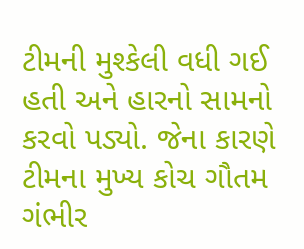ટીમની મુશ્કેલી વધી ગઈ હતી અને હારનો સામનો કરવો પડ્યો. જેના કારણે ટીમના મુખ્ય કોચ ગૌતમ ગંભીર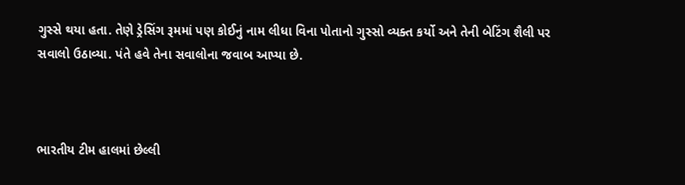ગુસ્સે થયા હતા. તેણે ડ્રેસિંગ રૂમમાં પણ કોઈનું નામ લીધા વિના પોતાનો ગુસ્સો વ્યક્ત કર્યો અને તેની બેટિંગ શૈલી પર સવાલો ઉઠાવ્યા. પંતે હવે તેના સવાલોના જવાબ આપ્યા છે.



ભારતીય ટીમ હાલમાં છેલ્લી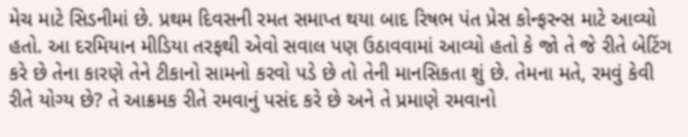મેચ માટે સિડનીમાં છે. પ્રથમ દિવસની રમત સમાપ્ત થયા બાદ રિષભ પંત પ્રેસ કોન્ફરન્સ માટે આવ્યો હતો. આ દરમિયાન મીડિયા તરફથી એવો સવાલ પણ ઉઠાવવામાં આવ્યો હતો કે જો તે જે રીતે બેટિંગ કરે છે તેના કારણે તેને ટીકાનો સામનો કરવો પડે છે તો તેની માનસિકતા શું છે. તેમના મતે, રમવું કેવી રીતે યોગ્ય છે? તે આક્રમક રીતે રમવાનું પસંદ કરે છે અને તે પ્રમાણે રમવાનો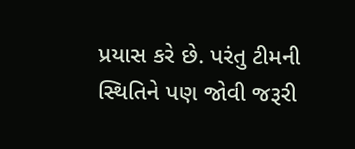પ્રયાસ કરે છે. પરંતુ ટીમની સ્થિતિને પણ જોવી જરૂરી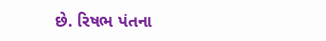છે. રિષભ પંતના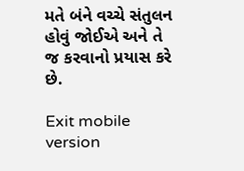મતે બંને વચ્ચે સંતુલન હોવું જોઈએ અને તે જ કરવાનો પ્રયાસ કરે છે.

Exit mobile version